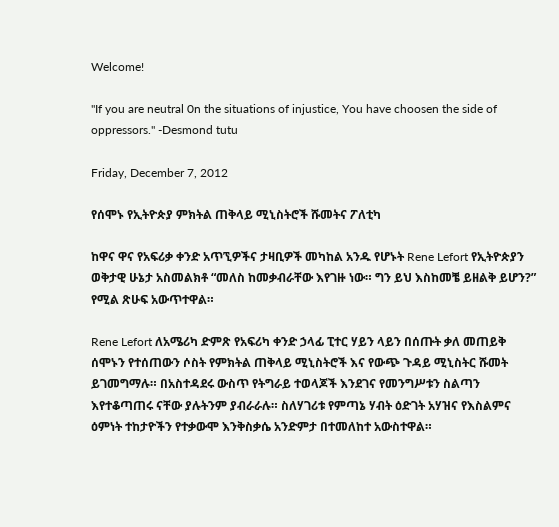Welcome!

"If you are neutral 0n the situations of injustice, You have choosen the side of oppressors." -Desmond tutu

Friday, December 7, 2012

የሰሞኑ የኢትዮጵያ ምክትል ጠቅላይ ሚኒስትሮች ሹመትና ፖለቲካ

ከዋና ዋና የአፍሪቃ ቀንድ አጥኚዎችና ታዛቢዎች መካከል አንዱ የሆኑት Rene Lefort የኢትዮጵያን ወቅታዊ ሁኔታ አስመልክቶ “መለስ ከመቃብራቸው እየገዙ ነው። ግን ይህ እስከመቼ ይዘልቅ ይሆን?” የሚል ጽሁፍ አውጥተዋል።

Rene Lefort ለአሜሪካ ድምጽ የአፍሪካ ቀንድ ኃላፊ ፒተር ሃይን ላይን በሰጡት ቃለ መጠይቅ ሰሞኑን የተሰጠውን ሶስት የምክትል ጠቅላይ ሚኒስትሮች እና የውጭ ጉዳይ ሚኒስትር ሹመት ይገመግማሉ። በአስተዳደሩ ውስጥ የትግራይ ተወላጆች እንደገና የመንግሥቱን ስልጣን እየተቆጣጠሩ ናቸው ያሉትንም ያብራራሉ። ስለሃገሪቱ የምጣኔ ሃብት ዕድገት አሃዝና የእስልምና ዕምነት ተከታዮችን የተቃውሞ እንቅስቃሴ አንድምታ በተመለከተ አውስተዋል።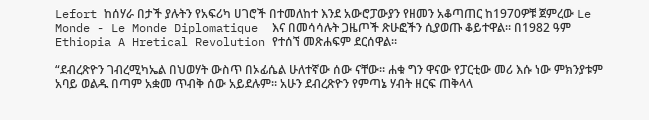Lefort ከሰሃራ በታች ያሉትን የአፍሪካ ሀገሮች በተመለከተ እንደ አውሮፓውያን የዘመን አቆጣጠር ከ1970ዎቹ ጀምረው Le Monde - Le Monde Diplomatique  እና በመሳሳሉት ጋዜጦች ጽሁፎችን ሲያወጡ ቆይተዋል። በ1982 ዓም Ethiopia A Hretical Revolution የተሰኘ መጽሐፍም ደርሰዋል።

“ደብረጽዮን ገብረሚካኤል በህወሃት ውስጥ በኦፊሴል ሁለተኛው ሰው ናቸው። ሐቁ ግን ዋናው የፓርቲው መሪ እሱ ነው ምክንያቱም አባይ ወልዱ በጣም አቋመ ጥብቅ ሰው አይደሉም። አሁን ደብረጽዮን የምጣኔ ሃብት ዘርፍ ጠቅላላ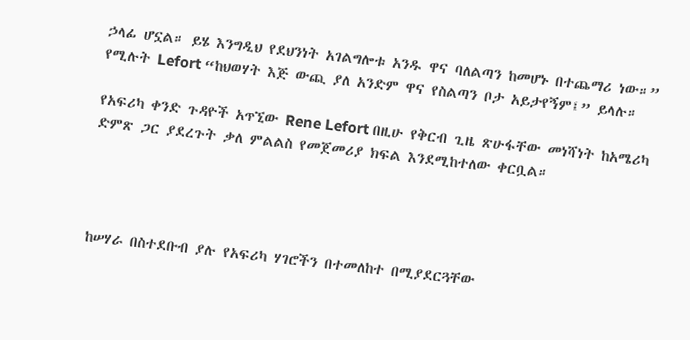ኃላፊ ሆኗል። ይሄ እንግዲህ የደህንነት አገልግሎቱ አንዱ ዋና ባለልጣን ከመሆኑ በተጨማሪ ነው።” የሚሉት Lefort “ከህወሃት እጅ ውጪ ያለ አንድም ዋና የስልጣን ቦታ አይታየኝም፤” ይላሉ።

የአፍሪካ ቀንድ ጉዳዮች አጥኚው Rene Lefort በዚሁ የቅርብ ጊዜ ጽሁፋቸው መነሻነት ከአሜሪካ ድምጽ ጋር ያደረጉት ቃለ ምልልስ የመጀመሪያ ክፍል እንደሚከተለው ቀርቧል።




ከሠሃራ በስተደቡብ ያሉ የአፍሪካ ሃገሮችን በተመለከተ በሚያደርጓቸው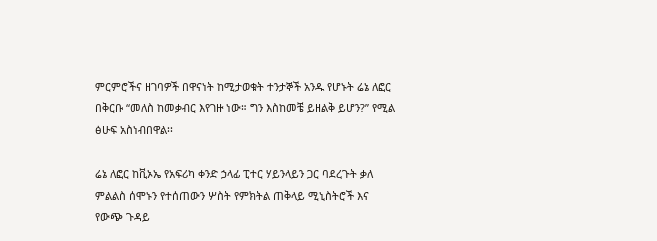ምርምሮችና ዘገባዎች በዋናነት ከሚታወቁት ተንታኞች አንዱ የሆኑት ሬኔ ለፎር በቅርቡ “መለስ ከመቃብር እየገዙ ነው። ግን እስከመቼ ይዘልቅ ይሆን?” የሚል ፅሁፍ አስነብበዋል፡፡

ሬኔ ለፎር ከቪኦኤ የአፍሪካ ቀንድ ኃላፊ ፒተር ሃይንላይን ጋር ባደረጉት ቃለ ምልልስ ሰሞኑን የተሰጠውን ሦስት የምክትል ጠቅላይ ሚኒስትሮች እና የውጭ ጉዳይ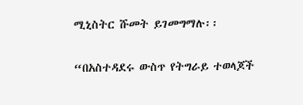ሚኒስትር ሹመት ይገመግማሉ፡፡

“በአስተዳደሩ ውስጥ የትግራይ ተወላጆች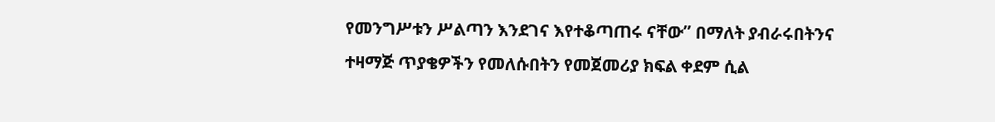የመንግሥቱን ሥልጣን እንደገና እየተቆጣጠሩ ናቸው” በማለት ያብራሩበትንና ተዛማጅ ጥያቄዎችን የመለሱበትን የመጀመሪያ ክፍል ቀደም ሲል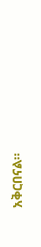አቅርበናል።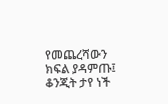የመጨረሻውን ክፍል ያዳምጡ፤ ቆንጂት ታየ ነች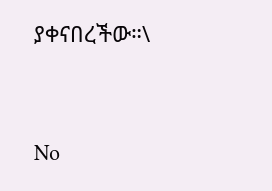ያቀናበረችው።\


No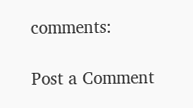comments:

Post a Comment